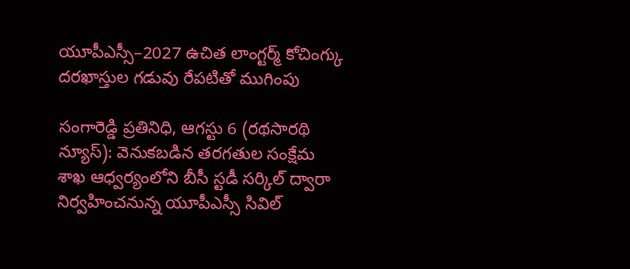యూపీఎస్సీ–2027 ఉచిత లాంగ్టర్మ్ కోచింగ్కు దరఖాస్తుల గడువు రేపటితో ముగింపు

సంగారెడ్డి ప్రతినిధి, ఆగస్టు 6 (రథసారథి న్యూస్): వెనుకబడిన తరగతుల సంక్షేమ శాఖ ఆధ్వర్యంలోని బీసీ స్టడీ సర్కిల్ ద్వారా నిర్వహించనున్న యూపీఎస్సీ సివిల్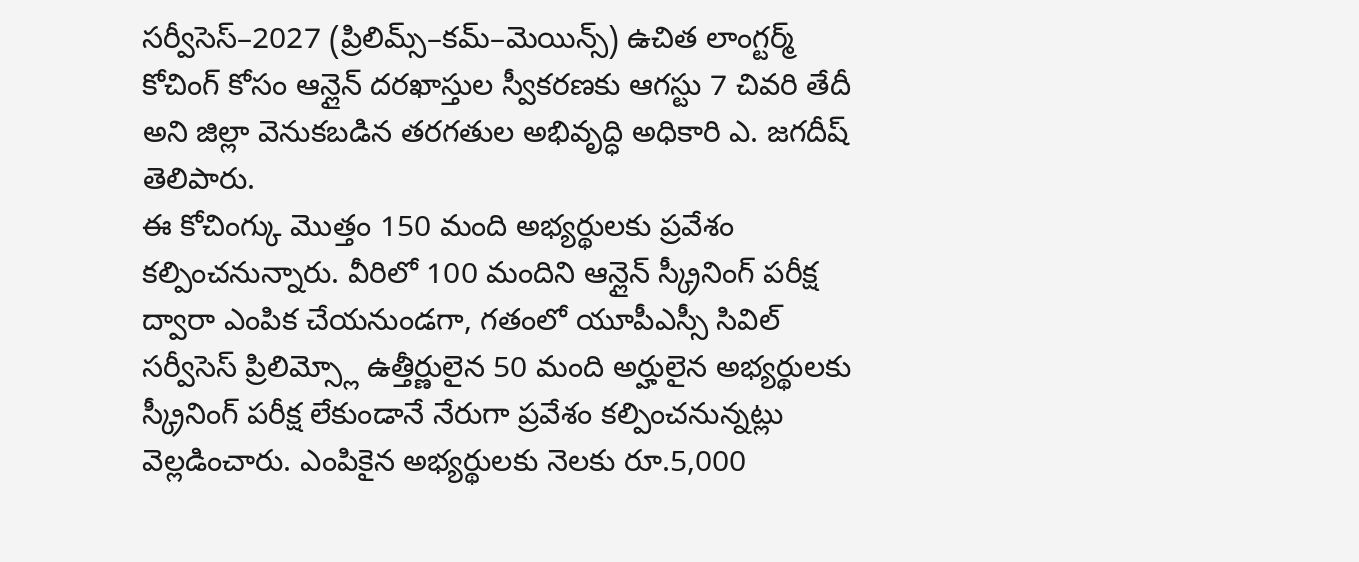సర్వీసెస్–2027 (ప్రిలిమ్స్–కమ్–మెయిన్స్) ఉచిత లాంగ్టర్మ్ కోచింగ్ కోసం ఆన్లైన్ దరఖాస్తుల స్వీకరణకు ఆగస్టు 7 చివరి తేదీ అని జిల్లా వెనుకబడిన తరగతుల అభివృద్ధి అధికారి ఎ. జగదీష్ తెలిపారు.
ఈ కోచింగ్కు మొత్తం 150 మంది అభ్యర్థులకు ప్రవేశం కల్పించనున్నారు. వీరిలో 100 మందిని ఆన్లైన్ స్క్రీనింగ్ పరీక్ష ద్వారా ఎంపిక చేయనుండగా, గతంలో యూపీఎస్సీ సివిల్ సర్వీసెస్ ప్రిలిమ్స్లో ఉత్తీర్ణులైన 50 మంది అర్హులైన అభ్యర్థులకు స్క్రీనింగ్ పరీక్ష లేకుండానే నేరుగా ప్రవేశం కల్పించనున్నట్లు వెల్లడించారు. ఎంపికైన అభ్యర్థులకు నెలకు రూ.5,000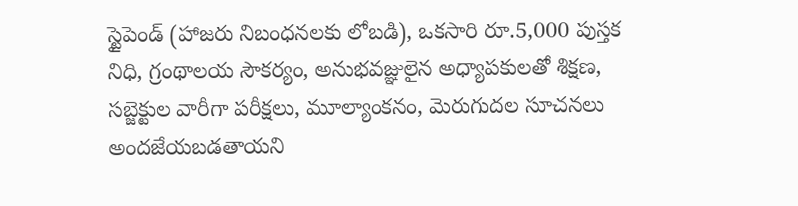స్టైపెండ్ (హాజరు నిబంధనలకు లోబడి), ఒకసారి రూ.5,000 పుస్తక నిధి, గ్రంథాలయ సౌకర్యం, అనుభవజ్ఞులైన అధ్యాపకులతో శిక్షణ, సబ్జెక్టుల వారీగా పరీక్షలు, మూల్యాంకనం, మెరుగుదల సూచనలు అందజేయబడతాయని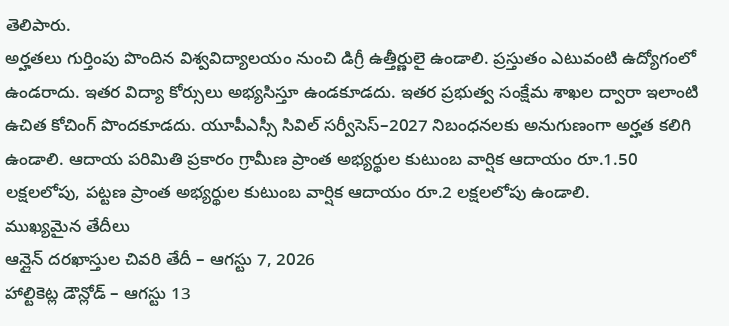తెలిపారు.
అర్హతలు గుర్తింపు పొందిన విశ్వవిద్యాలయం నుంచి డిగ్రీ ఉత్తీర్ణులై ఉండాలి. ప్రస్తుతం ఎటువంటి ఉద్యోగంలో ఉండరాదు. ఇతర విద్యా కోర్సులు అభ్యసిస్తూ ఉండకూడదు. ఇతర ప్రభుత్వ సంక్షేమ శాఖల ద్వారా ఇలాంటి ఉచిత కోచింగ్ పొందకూడదు. యూపీఎస్సీ సివిల్ సర్వీసెస్–2027 నిబంధనలకు అనుగుణంగా అర్హత కలిగి ఉండాలి. ఆదాయ పరిమితి ప్రకారం గ్రామీణ ప్రాంత అభ్యర్థుల కుటుంబ వార్షిక ఆదాయం రూ.1.50 లక్షలలోపు, పట్టణ ప్రాంత అభ్యర్థుల కుటుంబ వార్షిక ఆదాయం రూ.2 లక్షలలోపు ఉండాలి.
ముఖ్యమైన తేదీలు
ఆన్లైన్ దరఖాస్తుల చివరి తేదీ – ఆగస్టు 7, 2026
హాల్టికెట్ల డౌన్లోడ్ – ఆగస్టు 13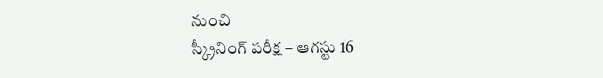నుంచి
స్క్రీనింగ్ పరీక్ష – ఆగస్టు 16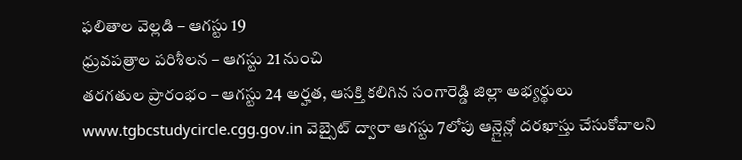ఫలితాల వెల్లడి – ఆగస్టు 19
ధ్రువపత్రాల పరిశీలన – ఆగస్టు 21 నుంచి
తరగతుల ప్రారంభం – ఆగస్టు 24 అర్హత, ఆసక్తి కలిగిన సంగారెడ్డి జిల్లా అభ్యర్థులు
www.tgbcstudycircle.cgg.gov.in వెబ్సైట్ ద్వారా ఆగస్టు 7లోపు ఆన్లైన్లో దరఖాస్తు చేసుకోవాలని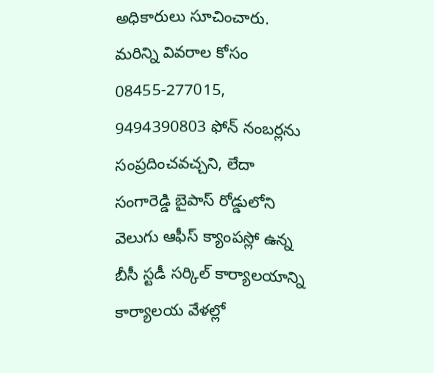అధికారులు సూచించారు. మరిన్ని వివరాల కోసం 08455-277015, 9494390803 ఫోన్ నంబర్లను సంప్రదించవచ్చని, లేదా సంగారెడ్డి బైపాస్ రోడ్డులోని వెలుగు ఆఫీస్ క్యాంపస్లో ఉన్న బీసీ స్టడీ సర్కిల్ కార్యాలయాన్ని కార్యాలయ వేళల్లో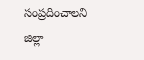సంప్రదించాలని జిల్లా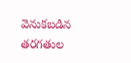వెనుకబడిన తరగతుల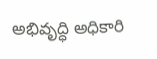అభివృద్ధి అధికారి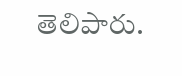తెలిపారు.